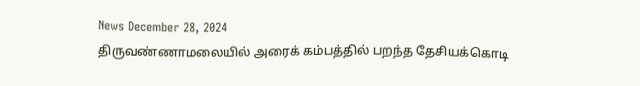News December 28, 2024
திருவண்ணாமலையில் அரைக் கம்பத்தில் பறந்த தேசியக்கொடி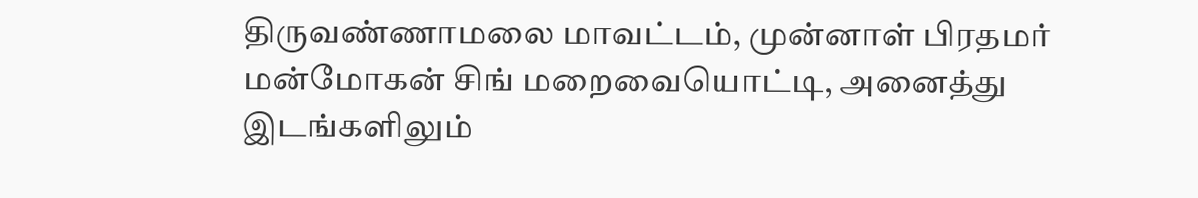திருவண்ணாமலை மாவட்டம், முன்னாள் பிரதமர் மன்மோகன் சிங் மறைவையொட்டி, அனைத்து இடங்களிலும்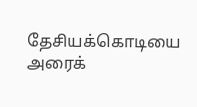தேசியக்கொடியை அரைக்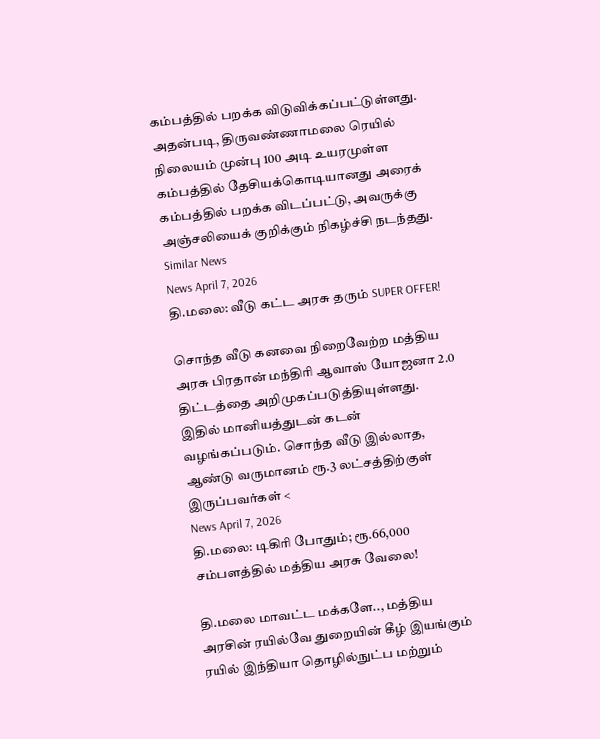கம்பத்தில் பறக்க விடுவிக்கப்பட்டுள்ளது. அதன்படி, திருவண்ணாமலை ரெயில் நிலையம் முன்பு 100 அடி உயரமுள்ள கம்பத்தில் தேசியக்கொடியானது அரைக் கம்பத்தில் பறக்க விடப்பட்டு, அவருக்கு அஞ்சலியைக் குறிக்கும் நிகழ்ச்சி நடந்தது.
Similar News
News April 7, 2026
தி.மலை: வீடு கட்ட அரசு தரும் SUPER OFFER!

சொந்த வீடு கனவை நிறைவேற்ற மத்திய அரசு பிரதான் மந்திரி ஆவாஸ் யோஜனா 2.0 திட்டத்தை அறிமுகப்படுத்தியுள்ளது. இதில் மானியத்துடன் கடன் வழங்கப்படும். சொந்த வீடு இல்லாத, ஆண்டு வருமானம் ரூ.3 லட்சத்திற்குள் இருப்பவர்கள் <
News April 7, 2026
தி.மலை: டிகிரி போதும்; ரூ.66,000 சம்பளத்தில் மத்திய அரசு வேலை!

தி.மலை மாவட்ட மக்களே.., மத்திய அரசின் ரயில்வே துறையின் கீழ் இயங்கும் ரயில் இந்தியா தொழில்நுட்ப மற்றும்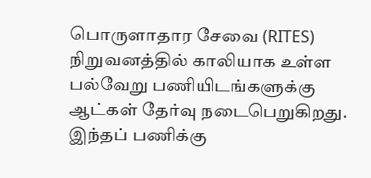பொருளாதார சேவை (RITES) நிறுவனத்தில் காலியாக உள்ள பல்வேறு பணியிடங்களுக்கு ஆட்கள் தேர்வு நடைபெறுகிறது. இந்தப் பணிக்கு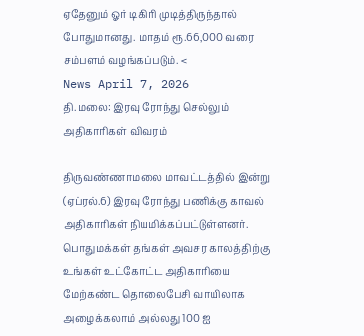ஏதேனும் ஓர் டிகிரி முடித்திருந்தால் போதுமானது. மாதம் ரூ.66,000 வரை சம்பளம் வழங்கப்படும். <
News April 7, 2026
தி.மலை: இரவு ரோந்து செல்லும் அதிகாரிகள் விவரம்

திருவண்ணாமலை மாவட்டத்தில் இன்று (ஏப்ரல்.6) இரவு ரோந்து பணிக்கு காவல் அதிகாரிகள் நியமிக்கப்பட்டுள்ளனர். பொதுமக்கள் தங்கள் அவசர காலத்திற்கு உங்கள் உட்கோட்ட அதிகாரியை மேற்கண்ட தொலைபேசி வாயிலாக அழைக்கலாம் அல்லது 100 ஐ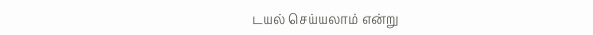டயல் செய்யலாம் என்று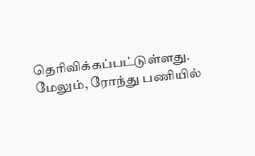தெரிவிக்கப்பட்டுள்ளது. மேலும், ரோந்து பணியில்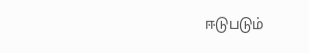ஈடுபடும்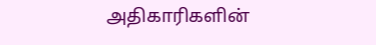அதிகாரிகளின்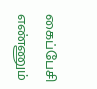கைப்பேசி எண்ணும்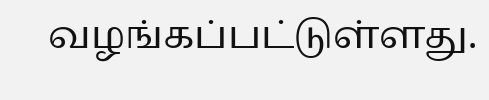வழங்கப்பட்டுள்ளது.